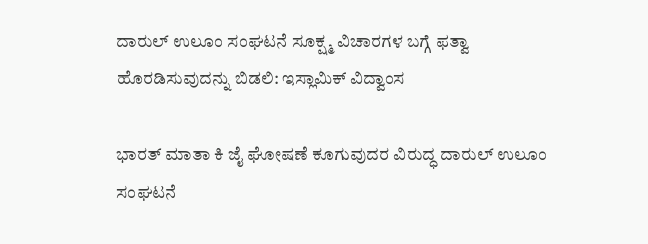ದಾರುಲ್ ಉಲೂಂ ಸಂಘಟನೆ ಸೂಕ್ಷ್ಮ ವಿಚಾರಗಳ ಬಗ್ಗೆ ಫತ್ವಾ ಹೊರಡಿಸುವುದನ್ನು ಬಿಡಲಿ: ಇಸ್ಲಾಮಿಕ್ ವಿದ್ವಾಂಸ

ಭಾರತ್ ಮಾತಾ ಕಿ ಜೈ ಘೋಷಣೆ ಕೂಗುವುದರ ವಿರುದ್ಧ ದಾರುಲ್ ಉಲೂಂ ಸಂಘಟನೆ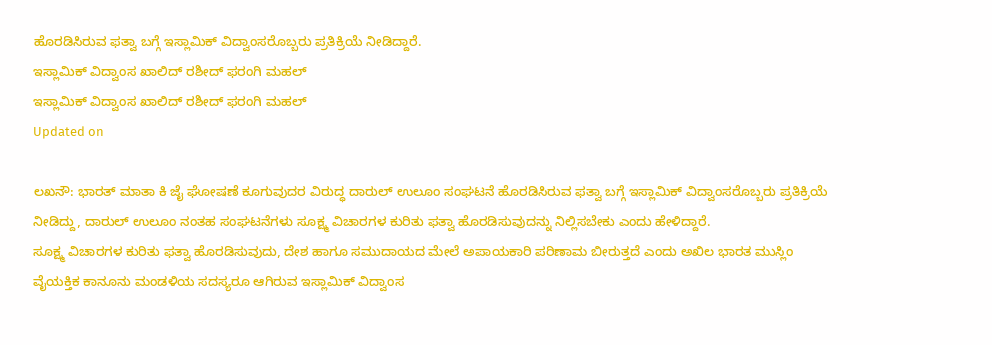ಹೊರಡಿಸಿರುವ ಫತ್ವಾ ಬಗ್ಗೆ ಇಸ್ಲಾಮಿಕ್ ವಿದ್ವಾಂಸರೊಬ್ಬರು ಪ್ರತಿಕ್ರಿಯೆ ನೀಡಿದ್ದಾರೆ.
ಇಸ್ಲಾಮಿಕ್ ವಿದ್ವಾಂಸ ಖಾಲಿದ್ ರಶೀದ್ ಫರಂಗಿ ಮಹಲ್
ಇಸ್ಲಾಮಿಕ್ ವಿದ್ವಾಂಸ ಖಾಲಿದ್ ರಶೀದ್ ಫರಂಗಿ ಮಹಲ್
Updated on

ಲಖನೌ: ಭಾರತ್ ಮಾತಾ ಕಿ ಜೈ ಘೋಷಣೆ ಕೂಗುವುದರ ವಿರುದ್ಧ ದಾರುಲ್ ಉಲೂಂ ಸಂಘಟನೆ ಹೊರಡಿಸಿರುವ ಫತ್ವಾ ಬಗ್ಗೆ ಇಸ್ಲಾಮಿಕ್ ವಿದ್ವಾಂಸರೊಬ್ಬರು ಪ್ರತಿಕ್ರಿಯೆ ನೀಡಿದ್ದು, ದಾರುಲ್ ಉಲೂಂ ನಂತಹ ಸಂಘಟನೆಗಳು ಸೂಕ್ಷ್ಮ ವಿಚಾರಗಳ ಕುರಿತು ಫತ್ವಾ ಹೊರಡಿಸುವುದನ್ನು ನಿಲ್ಲಿಸಬೇಕು ಎಂದು ಹೇಳಿದ್ದಾರೆ.
ಸೂಕ್ಷ್ಮ ವಿಚಾರಗಳ ಕುರಿತು ಫತ್ವಾ ಹೊರಡಿಸುವುದು, ದೇಶ ಹಾಗೂ ಸಮುದಾಯದ ಮೇಲೆ ಅಪಾಯಕಾರಿ ಪರಿಣಾಮ ಬೀರುತ್ತದೆ ಎಂದು ಅಖಿಲ ಭಾರತ ಮುಸ್ಲಿಂ ವೈಯಕ್ತಿಕ ಕಾನೂನು ಮಂಡಳಿಯ ಸದಸ್ಯರೂ ಆಗಿರುವ ಇಸ್ಲಾಮಿಕ್ ವಿದ್ವಾಂಸ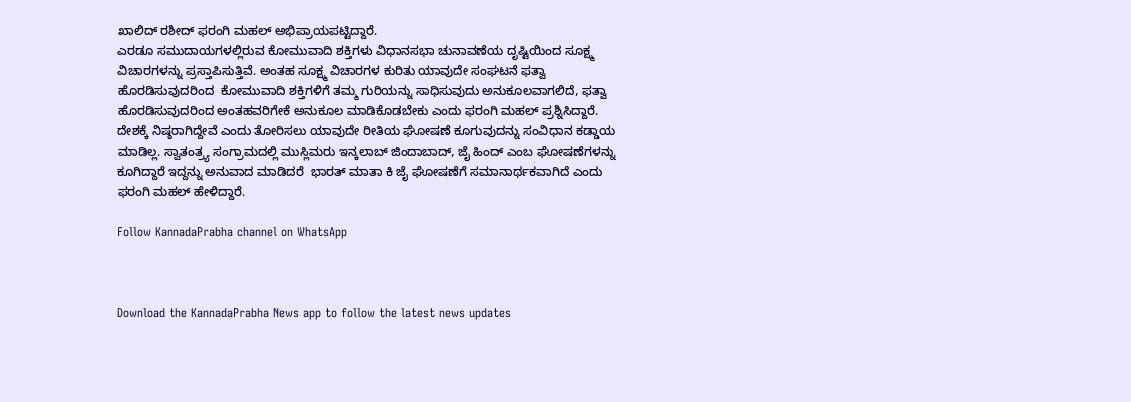ಖಾಲಿದ್ ರಶೀದ್ ಫರಂಗಿ ಮಹಲ್ ಅಭಿಪ್ರಾಯಪಟ್ಟಿದ್ದಾರೆ.
ಎರಡೂ ಸಮುದಾಯಗಳಲ್ಲಿರುವ ಕೋಮುವಾದಿ ಶಕ್ತಿಗಳು ವಿಧಾನಸಭಾ ಚುನಾವಣೆಯ ದೃಷ್ಟಿಯಿಂದ ಸೂಕ್ಷ್ಮ ವಿಚಾರಗಳನ್ನು ಪ್ರಸ್ತಾಪಿಸುತ್ತಿವೆ. ಅಂತಹ ಸೂಕ್ಷ್ಮ ವಿಚಾರಗಳ ಕುರಿತು ಯಾವುದೇ ಸಂಘಟನೆ ಫತ್ವಾ ಹೊರಡಿಸುವುದರಿಂದ  ಕೋಮುವಾದಿ ಶಕ್ತಿಗಳಿಗೆ ತಮ್ಮ ಗುರಿಯನ್ನು ಸಾಧಿಸುವುದು ಅನುಕೂಲವಾಗಲಿದೆ, ಫತ್ವಾ ಹೊರಡಿಸುವುದರಿಂದ ಅಂತಹವರಿಗೇಕೆ ಅನುಕೂಲ ಮಾಡಿಕೊಡಬೇಕು ಎಂದು ಫರಂಗಿ ಮಹಲ್ ಪ್ರಶ್ನಿಸಿದ್ದಾರೆ.
ದೇಶಕ್ಕೆ ನಿಷ್ಠರಾಗಿದ್ದೇವೆ ಎಂದು ತೋರಿಸಲು ಯಾವುದೇ ರೀತಿಯ ಘೋಷಣೆ ಕೂಗುವುದನ್ನು ಸಂವಿಧಾನ ಕಡ್ಡಾಯ ಮಾಡಿಲ್ಲ. ಸ್ವಾತಂತ್ರ್ಯ ಸಂಗ್ರಾಮದಲ್ಲಿ ಮುಸ್ಲಿಮರು ಇನ್ಕಲಾಬ್ ಜಿಂದಾಬಾದ್, ಜೈ ಹಿಂದ್ ಎಂಬ ಘೋಷಣೆಗಳನ್ನು ಕೂಗಿದ್ದಾರೆ ಇದ್ದನ್ನು ಅನುವಾದ ಮಾಡಿದರೆ  ಭಾರತ್ ಮಾತಾ ಕಿ ಜೈ ಘೋಷಣೆಗೆ ಸಮಾನಾರ್ಥಕವಾಗಿದೆ ಎಂದು ಫರಂಗಿ ಮಹಲ್ ಹೇಳಿದ್ದಾರೆ.

Follow KannadaPrabha channel on WhatsApp



Download the KannadaPrabha News app to follow the latest news updates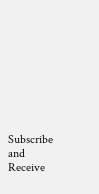Subscribe and Receive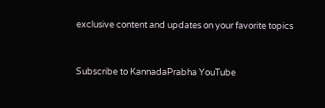exclusive content and updates on your favorite topics



Subscribe to KannadaPrabha YouTube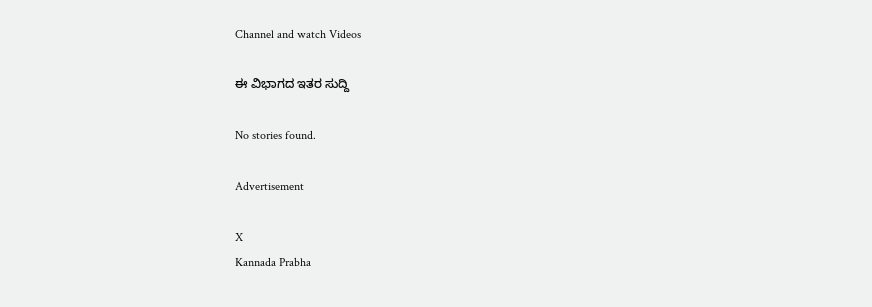Channel and watch Videos

ಈ ವಿಭಾಗದ ಇತರ ಸುದ್ದಿ

No stories found.

Advertisement

X
Kannada Prabha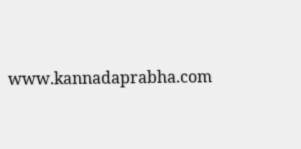www.kannadaprabha.com